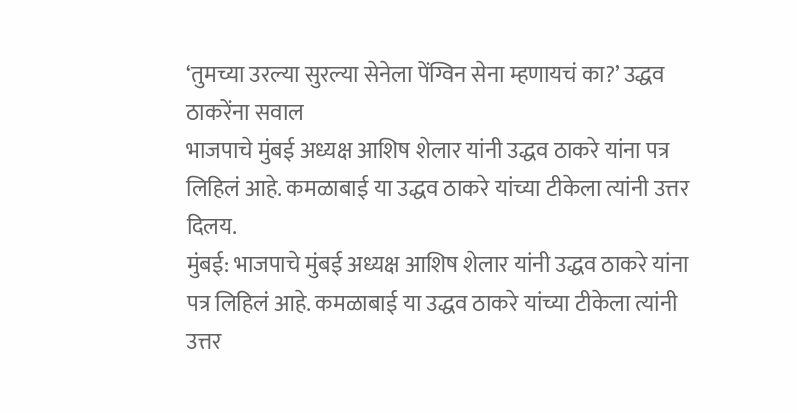‘तुमच्या उरल्या सुरल्या सेनेला पेंग्विन सेना म्हणायचं का?’ उद्धव ठाकरेंना सवाल
भाजपाचे मुंबई अध्यक्ष आशिष शेलार यांनी उद्धव ठाकरे यांना पत्र लिहिलं आहे. कमळाबाई या उद्धव ठाकरे यांच्या टीकेला त्यांनी उत्तर दिलय.
मुंबई: भाजपाचे मुंबई अध्यक्ष आशिष शेलार यांनी उद्धव ठाकरे यांना पत्र लिहिलं आहे. कमळाबाई या उद्धव ठाकरे यांच्या टीकेला त्यांनी उत्तर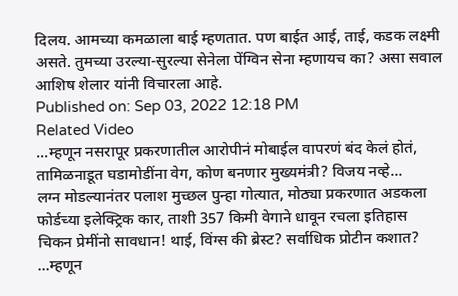दिलय. आमच्या कमळाला बाई म्हणतात. पण बाईत आई, ताई, कडक लक्ष्मी असते. तुमच्या उरल्या-सुरल्या सेनेला पेंग्विन सेना म्हणायच का? असा सवाल आशिष शेलार यांनी विचारला आहे.
Published on: Sep 03, 2022 12:18 PM
Related Video
...म्हणून नसरापूर प्रकरणातील आरोपीनं मोबाईल वापरणं बंद केलं होतं,
तामिळनाडूत घडामोडींना वेग, कोण बनणार मुख्यमंत्री? विजय नव्हे...
लग्न मोडल्यानंतर पलाश मुच्छल पुन्हा गोत्यात, मोठ्या प्रकरणात अडकला
फोर्डच्या इलेक्ट्रिक कार, ताशी 357 किमी वेगाने धावून रचला इतिहास
चिकन प्रेमींनो सावधान! थाई, विंग्स की ब्रेस्ट? सर्वाधिक प्रोटीन कशात?
...म्हणून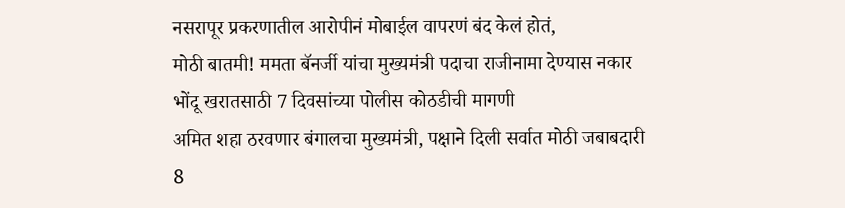नसरापूर प्रकरणातील आरोपीनं मोबाईल वापरणं बंद केलं होतं,
मोठी बातमी! ममता बॅनर्जी यांचा मुख्यमंत्री पदाचा राजीनामा देण्यास नकार
भोंदू खरातसाठी 7 दिवसांच्या पोलीस कोठडीची मागणी
अमित शहा ठरवणार बंगालचा मुख्यमंत्री, पक्षाने दिली सर्वात मोठी जबाबदारी
8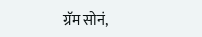ग्रॅम सोनं,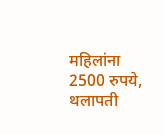महिलांना 2500 रुपये, थलापती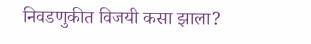निवडणुकीत विजयी कसा झाला?